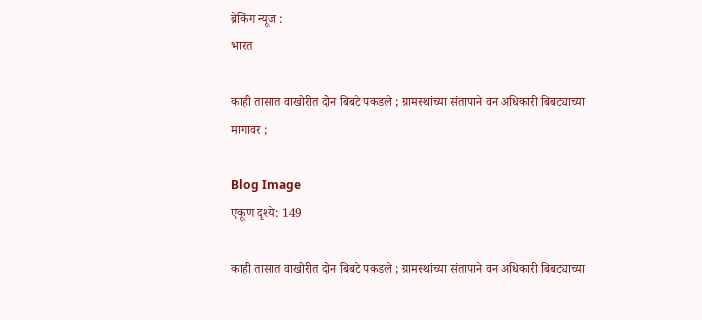ब्रेकिंग न्यूज :
भारत

काही तासात वाखोरीत दोन बिबटे पकडले ; ग्रामस्थांच्या संतापाने वन अधिकारी बिबट्याच्या मागावर ;

Blog Image
एकूण दृश्ये: 149

काही तासात वाखोरीत दोन बिबटे पकडले ; ग्रामस्थांच्या संतापाने वन अधिकारी बिबट्याच्या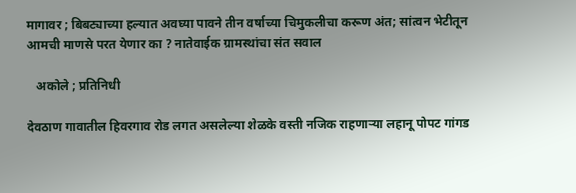मागावर ; बिबट्याच्या हल्यात अवघ्या पावने तीन वर्षाच्या चिमुकलीचा करूण अंत; सांत्वन भेटीतून आमची माणसे परत येणार का ? नातेवाईक ग्रामस्थांचा संत सवाल

   अकोले ; प्रतिनिधी

देवठाण गावातील हिवरगाव रोड लगत असलेल्या शेळके वस्ती नजिक राहणाऱ्या लहानू पोपट गांगड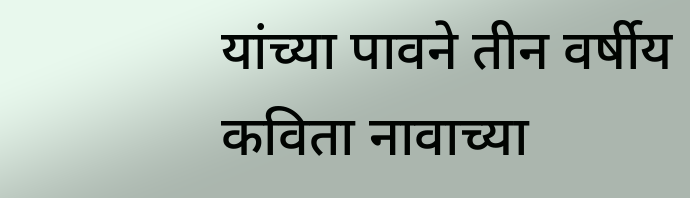यांच्या पावने तीन वर्षीय कविता नावाच्या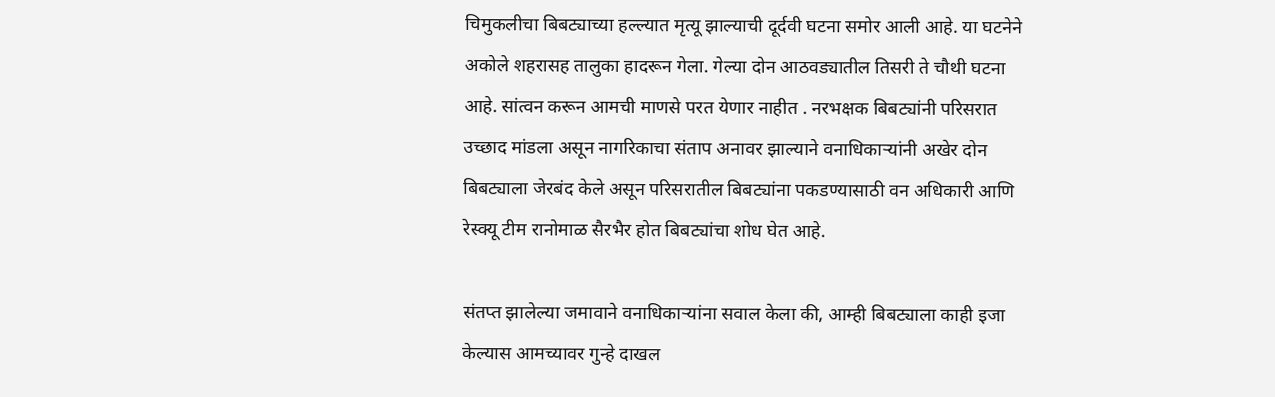चिमुकलीचा बिबट्याच्या हल्ल्यात मृत्यू झाल्याची दूर्दवी घटना समोर आली आहे. या घटनेने अकोले शहरासह तालुका हादरून गेला. गेल्या दोन आठवड्यातील तिसरी ते चौथी घटना आहे. सांत्वन करून आमची माणसे परत येणार नाहीत . नरभक्षक बिबट्यांनी परिसरात उच्छाद मांडला असून नागरिकाचा संताप अनावर झाल्याने वनाधिकाऱ्यांनी अखेर दोन बिबट्याला जेरबंद केले असून परिसरातील बिबट्यांना पकडण्यासाठी वन अधिकारी आणि रेस्क्यू टीम रानोमाळ सैरभैर होत बिबट्यांचा शोध घेत आहे.

संतप्त झालेल्या जमावाने वनाधिकाऱ्यांना सवाल केला की, आम्ही बिबट्याला काही इजा केल्यास आमच्यावर गुन्हे दाखल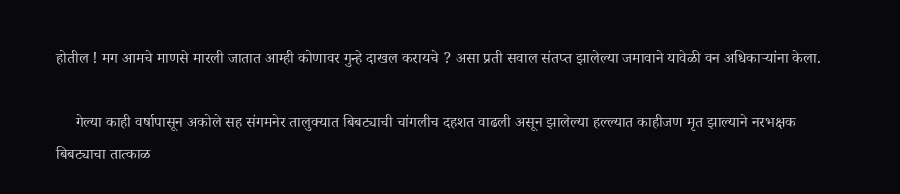होतील ! मग आमचे माणसे मारली जातात आम्ही कोणावर गुन्हे दाखल करायचे ? असा प्रती सवाल संतप्त झालेल्या जमावाने यावेळी वन अधिकाऱ्यांना केला.

     गेल्या काही वर्षापासून अकोले सह संगमनेर तालुक्यात बिबट्याची चांगलीच दहशत वाढली असून झालेल्या हल्ल्यात काहीजण मृत झाल्याने नरभक्षक बिबट्याचा तात्काळ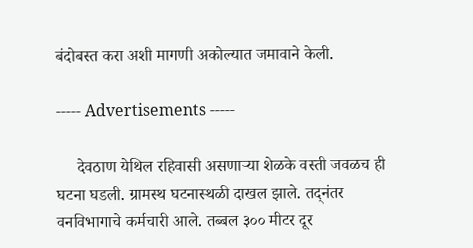बंदोबस्त करा अशी मागणी अकोल्यात जमावाने केली.

----- Advertisements -----

     देवठाण येथिल रहिवासी असणाऱ्या शेळके वस्ती जवळच ही घटना घडली. ग्रामस्थ घटनास्थळी दाखल झाले. तद्नंतर वनविभागाचे कर्मचारी आले. तब्बल ३०० मीटर दूर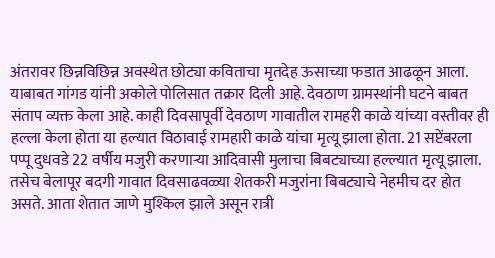अंतरावर छिन्नविछिन्न अवस्थेत छोट्या कविताचा मृतदेह ऊसाच्या फडात आढळून आला. याबाबत गांगड यांनी अकोले पोलिसात तक्रार दिली आहे. देवठाण ग्रामस्थांनी घटने बाबत संताप व्यक्त केला आहे. काही दिवसापूर्वी देवठाण गावातील रामहरी काळे यांच्या वस्तीवर ही हल्ला केला होता या हल्यात विठावाई रामहारी काळे यांचा मृत्यू झाला होता. 21 सप्टेंबरला पप्पू दुधवडे 22 वर्षीय मजुरी करणाऱ्या आदिवासी मुलाचा बिबट्याच्या हल्ल्यात मृत्यू झाला. तसेच बेलापूर बदगी गावात दिवसाढवळ्या शेतकरी मजुरांना बिबट्याचे नेहमीच दर होत असते. आता शेतात जाणे मुश्किल झाले असून रात्री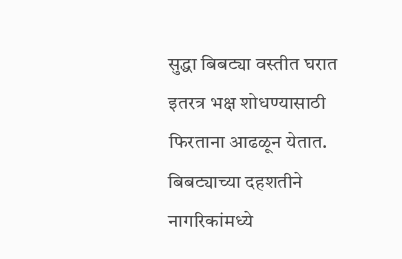सुद्धा बिबट्या वस्तीत घरात इतरत्र भक्ष शोधण्यासाठी फिरताना आढळून येतात. बिबट्याच्या दहशतीने नागरिकांमध्ये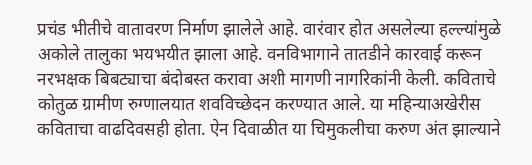प्रचंड भीतीचे वातावरण निर्माण झालेले आहे. वारंवार होत असलेल्या हल्ल्यांमुळे अकोले तालुका भयभयीत झाला आहे. वनविभागाने तातडीने कारवाई करून नरभक्षक बिबट्याचा बंदोबस्त करावा अशी मागणी नागरिकांनी केली. कविताचे कोतुळ ग्रामीण रुग्णालयात शवविच्छेदन करण्यात आले. या महिन्याअखेरीस कविताचा वाढदिवसही होता. ऐन दिवाळीत या चिमुकलीचा करुण अंत झाल्याने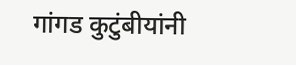गांगड कुटुंबीयांनी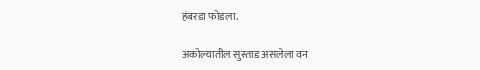हंबरडा फोडला.

अकोल्यातील सुस्ताड असलेला वन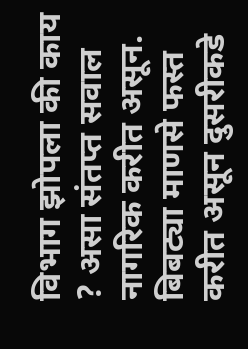विभाग झोपला की काय ? असा संतप्त सवाल नागरिक करीत असून. बिबट्या माणसे फस्त करीत असून दुसरीकडे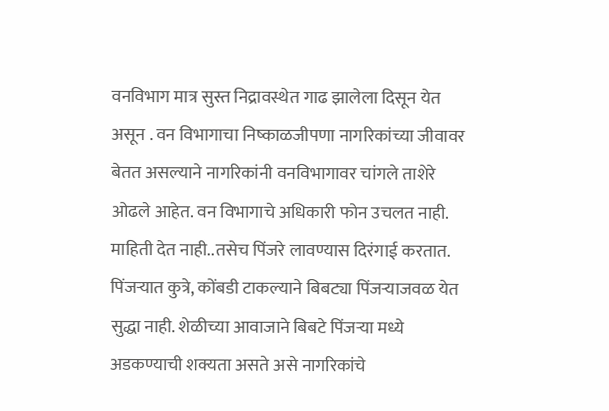वनविभाग मात्र सुस्त निद्रावस्थेत गाढ झालेला दिसून येत असून . वन विभागाचा निष्काळजीपणा नागरिकांच्या जीवावर बेतत असल्याने नागरिकांनी वनविभागावर चांगले ताशेरे ओढले आहेत. वन विभागाचे अधिकारी फोन उचलत नाही. माहिती देत नाही..तसेच पिंजरे लावण्यास दिरंगाई करतात. पिंजऱ्यात कुत्रे, कोंबडी टाकल्याने बिबट्या पिंजऱ्याजवळ येत सुद्धा नाही. शेळीच्या आवाजाने बिबटे पिंजऱ्या मध्ये अडकण्याची शक्यता असते असे नागरिकांचे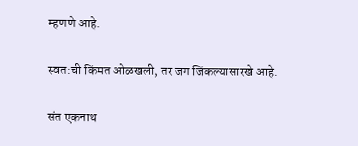म्हणणे आहे.

स्वत:ची किंमत ओळखली, तर जग जिंकल्यासारखे आहे.

संत एकनाथ